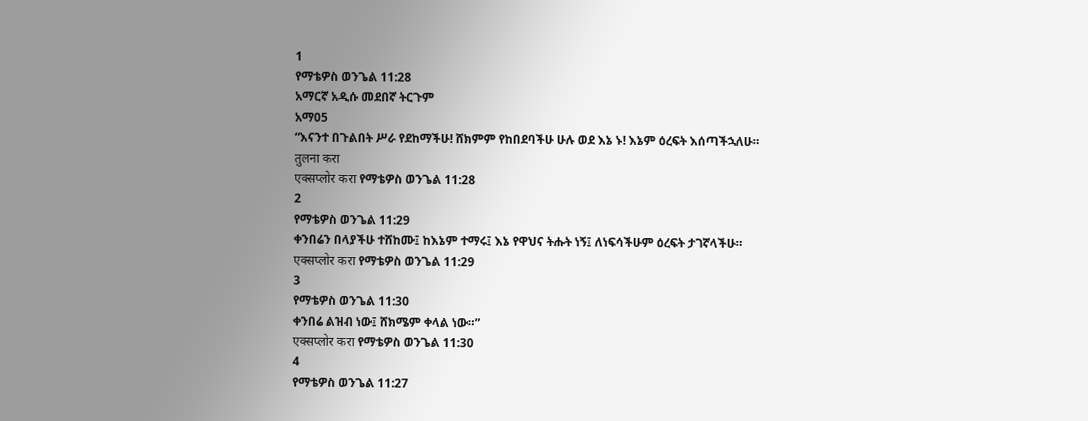1
የማቴዎስ ወንጌል 11:28
አማርኛ አዲሱ መደበኛ ትርጉም
አማ05
“እናንተ በጉልበት ሥራ የደከማችሁ! ሸክምም የከበደባችሁ ሁሉ ወደ እኔ ኑ! እኔም ዕረፍት እሰጣችኋለሁ።
तुलना करा
एक्सप्लोर करा የማቴዎስ ወንጌል 11:28
2
የማቴዎስ ወንጌል 11:29
ቀንበሬን በላያችሁ ተሸከሙ፤ ከእኔም ተማሩ፤ እኔ የዋህና ትሑት ነኝ፤ ለነፍሳችሁም ዕረፍት ታገኛላችሁ።
एक्सप्लोर करा የማቴዎስ ወንጌል 11:29
3
የማቴዎስ ወንጌል 11:30
ቀንበሬ ልዝብ ነው፤ ሸክሜም ቀላል ነው።”
एक्सप्लोर करा የማቴዎስ ወንጌል 11:30
4
የማቴዎስ ወንጌል 11:27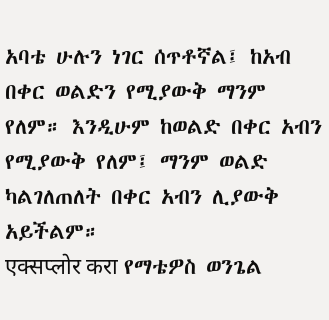አባቴ ሁሉን ነገር ሰጥቶኛል፤ ከአብ በቀር ወልድን የሚያውቅ ማንም የለም። እንዲሁም ከወልድ በቀር አብን የሚያውቅ የለም፤ ማንም ወልድ ካልገለጠለት በቀር አብን ሊያውቅ አይችልም።
एक्सप्लोर करा የማቴዎስ ወንጌል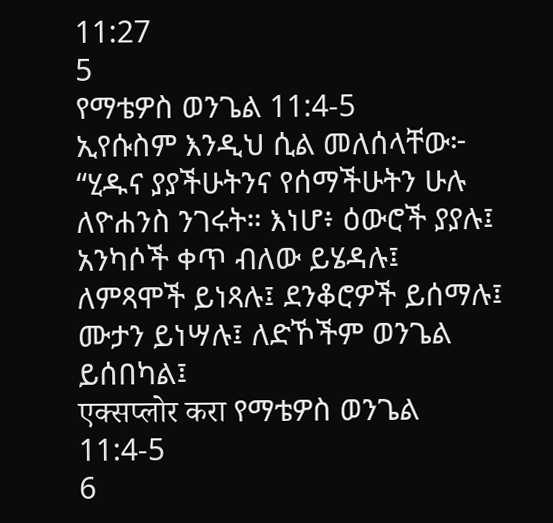11:27
5
የማቴዎስ ወንጌል 11:4-5
ኢየሱስም እንዲህ ሲል መለሰላቸው፦ “ሂዱና ያያችሁትንና የሰማችሁትን ሁሉ ለዮሐንስ ንገሩት። እነሆ፥ ዕውሮች ያያሉ፤ አንካሶች ቀጥ ብለው ይሄዳሉ፤ ለምጻሞች ይነጻሉ፤ ደንቆሮዎች ይሰማሉ፤ ሙታን ይነሣሉ፤ ለድኾችም ወንጌል ይሰበካል፤
एक्सप्लोर करा የማቴዎስ ወንጌል 11:4-5
6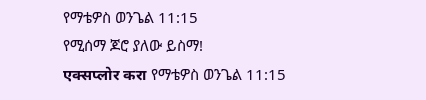የማቴዎስ ወንጌል 11:15
የሚሰማ ጆሮ ያለው ይስማ!
एक्सप्लोर करा የማቴዎስ ወንጌል 11:15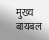मुख्य
बायबल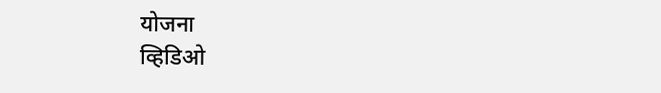योजना
व्हिडिओ